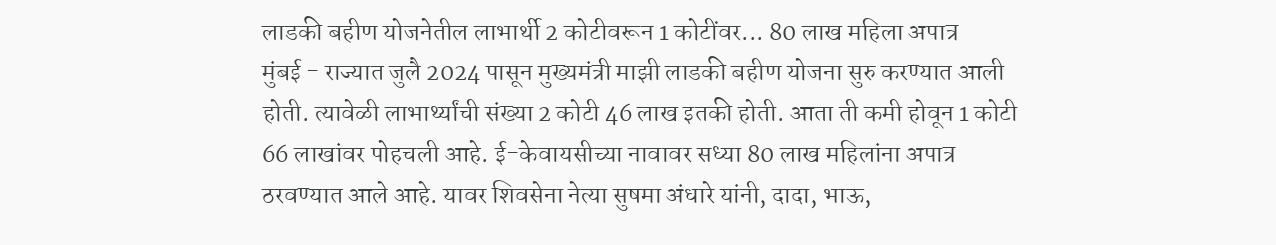लाडकी बहीण योजनेतील लाभार्थी 2 कोटीवरून 1 कोटींवर... 80 लाख महिला अपात्र
मुंबई - राज्यात जुलै 2024 पासून मुख्यमंत्री माझी लाडकी बहीण योजना सुरु करण्यात आली होती. त्यावेळी लाभार्थ्यांची संख्या 2 कोटी 46 लाख इतकी होती. आता ती कमी होवून 1 कोटी 66 लाखांवर पोहचली आहे. ई-केवायसीच्या नावावर सध्या 80 लाख महिलांना अपात्र ठरवण्यात आले आहे. यावर शिवसेना नेत्या सुषमा अंधारे यांनी, दादा, भाऊ,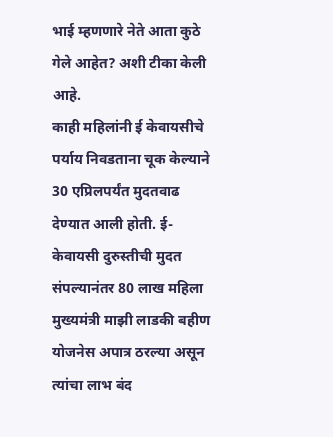भाई म्हणणारे नेते आता कुठे गेले आहेत? अशी टीका केली आहे.
काही महिलांनी ई केवायसीचे पर्याय निवडताना चूक केल्याने 30 एप्रिलपर्यंत मुदतवाढ देण्यात आली होती. ई-केवायसी दुरुस्तीची मुदत संपल्यानंतर 80 लाख महिला मुख्यमंत्री माझी लाडकी बहीण योजनेस अपात्र ठरल्या असून त्यांचा लाभ बंद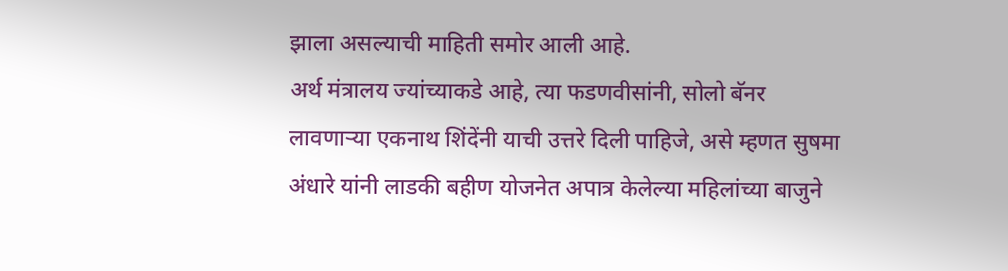झाला असल्याची माहिती समोर आली आहे.
अर्थ मंत्रालय ज्यांच्याकडे आहे, त्या फडणवीसांनी, सोलो बॅनर लावणाऱ्या एकनाथ शिंदेंनी याची उत्तरे दिली पाहिजे, असे म्हणत सुषमा अंधारे यांनी लाडकी बहीण योजनेत अपात्र केलेल्या महिलांच्या बाजुने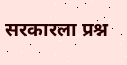सरकारला प्रश्न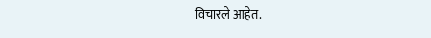विचारले आहेत.